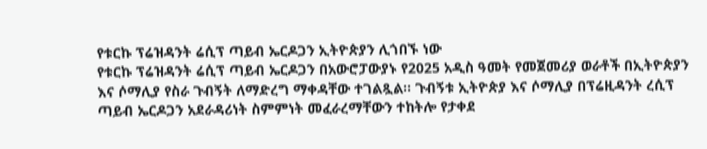የቱርኩ ፕሬዝዳንት ሬሲፕ ጣይብ ኤርዶጋን ኢትዮጵያን ሊጎበኙ ነው
የቱርኩ ፕሬዝዳንት ሬሲፕ ጣይብ ኤርዶጋን በአውሮፓውያኑ የ2025 አዲስ ዓመት የመጀመሪያ ወራቶች በኢትዮጵያን እና ሶማሊያ የስራ ጉብኝት ለማድረግ ማቀዳቸው ተገልጿል፡፡ ጉብኝቱ ኢትዮጵያ እና ሶማሊያ በፕሬዚዳንት ረሲፕ ጣይብ ኤርዶጋን አደራዳሪነት ስምምነት መፈራረማቸውን ተከትሎ የታቀደ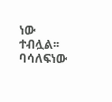ነው ተብሏል፡፡ ባሳለፍነው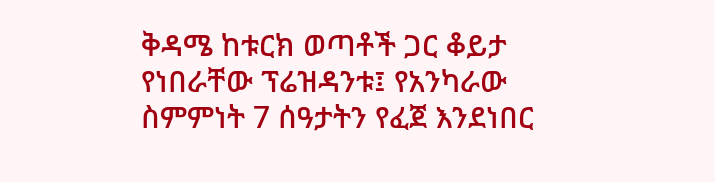ቅዳሜ ከቱርክ ወጣቶች ጋር ቆይታ የነበራቸው ፕሬዝዳንቱ፤ የአንካራው ስምምነት 7 ሰዓታትን የፈጀ እንደነበር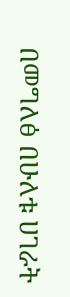በመግለፅ በሁለቱ ሀገራት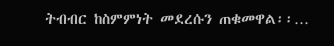ትብብር ከስምምነት መደረሱን ጠቁመዋል፡፡…